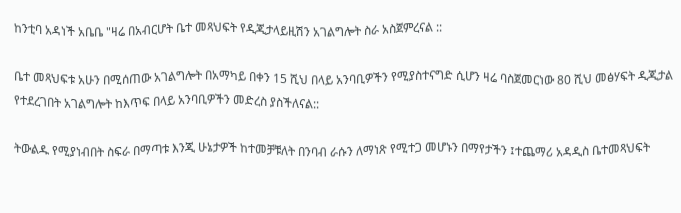ከንቲባ አዳነች አቤቤ "ዛሬ በአብርሆት ቤተ መጻህፍት የዲጂታላይዚሽን አገልግሎት ስራ አስጀምረናል ::

ቤተ መጻህፍቱ አሁን በሚሰጠው አገልግሎት በአማካይ በቀን 15 ሺህ በላይ አንባቢዎችን የሚያስተናግድ ሲሆን ዛሬ ባስጀመርነው 80 ሺህ መፅሃፍት ዲጂታል የተደረገበት አገልግሎት ከእጥፍ በላይ አንባቢዎችን መድረስ ያስችለናል::

ትውልዱ የሚያነብበት ስፍራ በማጣቱ እንጂ ሁኔታዎች ከተመቻቹለት በንባብ ራሱን ለማነጽ የሚተጋ መሆኑን በማየታችን ፤ተጨማሪ አዳዲስ ቤተመጻህፍት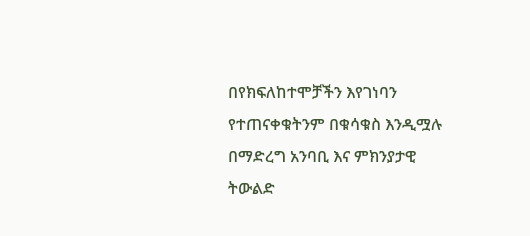በየክፍለከተሞቻችን እየገነባን የተጠናቀቁትንም በቁሳቁስ እንዲሟሉ በማድረግ አንባቢ እና ምክንያታዊ ትውልድ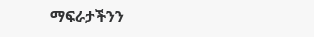ማፍራታችንን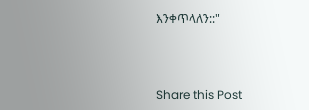እንቀጥላለን::"



Share this Post